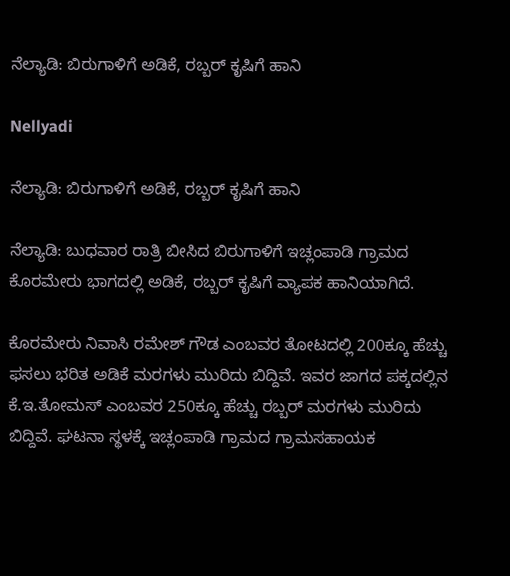ನೆಲ್ಯಾಡಿ: ಬಿರುಗಾಳಿಗೆ ಅಡಿಕೆ, ರಬ್ಬರ್ ಕೃಷಿಗೆ ಹಾನಿ

Nellyadi

ನೆಲ್ಯಾಡಿ: ಬಿರುಗಾಳಿಗೆ ಅಡಿಕೆ, ರಬ್ಬರ್ ಕೃಷಿಗೆ ಹಾನಿ

ನೆಲ್ಯಾಡಿ: ಬುಧವಾರ ರಾತ್ರಿ ಬೀಸಿದ ಬಿರುಗಾಳಿಗೆ ಇಚ್ಲಂಪಾಡಿ ಗ್ರಾಮದ ಕೊರಮೇರು ಭಾಗದಲ್ಲಿ ಅಡಿಕೆ, ರಬ್ಬರ್ ಕೃಷಿಗೆ ವ್ಯಾಪಕ ಹಾನಿಯಾಗಿದೆ.

ಕೊರಮೇರು ನಿವಾಸಿ ರಮೇಶ್ ಗೌಡ ಎಂಬವರ ತೋಟದಲ್ಲಿ 200ಕ್ಕೂ ಹೆಚ್ಚು ಫಸಲು ಭರಿತ ಅಡಿಕೆ ಮರಗಳು ಮುರಿದು ಬಿದ್ದಿವೆ. ಇವರ ಜಾಗದ ಪಕ್ಕದಲ್ಲಿನ ಕೆ.ಇ.ತೋಮಸ್ ಎಂಬವರ 250ಕ್ಕೂ ಹೆಚ್ಚು ರಬ್ಬರ್ ಮರಗಳು ಮುರಿದು ಬಿದ್ದಿವೆ. ಘಟನಾ ಸ್ಥಳಕ್ಕೆ ಇಚ್ಲಂಪಾಡಿ ಗ್ರಾಮದ ಗ್ರಾಮಸಹಾಯಕ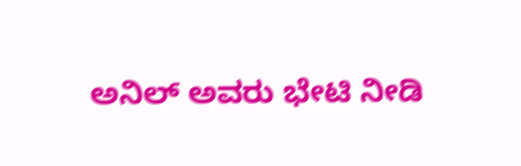ಅನಿಲ್ ಅವರು ಭೇಟಿ ನೀಡಿ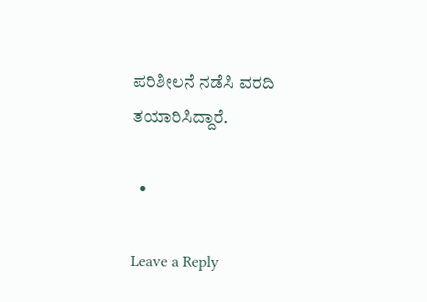ಪರಿಶೀಲನೆ ನಡೆಸಿ ವರದಿ ತಯಾರಿಸಿದ್ದಾರೆ.

  •

Leave a Reply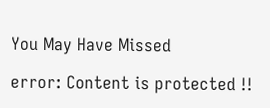You May Have Missed

error: Content is protected !!